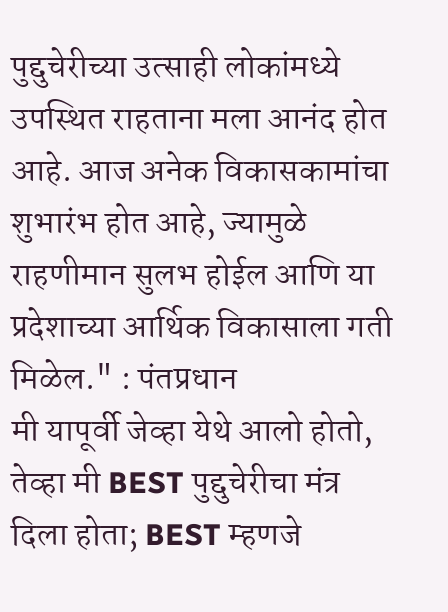पुद्दुचेरीच्या उत्साही लोकांमध्ये उपस्थित राहताना मला आनंद होत आहे. आज अनेक विकासकामांचा शुभारंभ होत आहे, ज्यामुळे राहणीमान सुलभ होईल आणि या प्रदेशाच्या आर्थिक विकासाला गती मिळेल." : पंतप्रधान
मी यापूर्वी जेव्हा येथे आलो होतो, तेव्हा मी BEST पुद्दुचेरीचा मंत्र दिला होता; BEST म्हणजे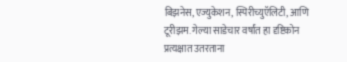बिझनेस, एज्युकेशन, स्पिरीच्युऍलिटी, आणि टूरीझम. गेल्या साडेचार वर्षांत हा दृष्टिकोन प्रत्यक्षात उतरताना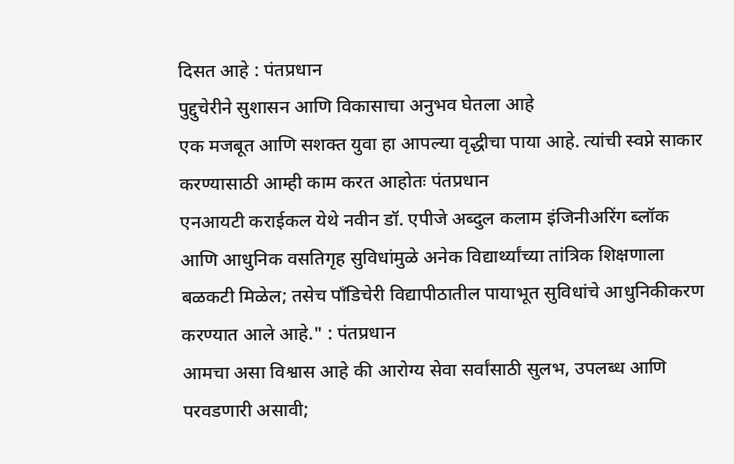दिसत आहे : पंतप्रधान
पुद्दुचेरीने सुशासन आणि विकासाचा अनुभव घेतला आहे
एक मजबूत आणि सशक्त युवा हा आपल्या वृद्धीचा पाया आहे. त्यांची स्वप्ने साकार करण्यासाठी आम्ही काम करत आहोतः पंतप्रधान
एनआयटी कराईकल येथे नवीन डॉ. एपीजे अब्दुल कलाम इंजिनीअरिंग ब्लॉक आणि आधुनिक वसतिगृह सुविधांमुळे अनेक विद्यार्थ्यांच्या तांत्रिक शिक्षणाला बळकटी मिळेल; तसेच पाँडिचेरी विद्यापीठातील पायाभूत सुविधांचे आधुनिकीकरण करण्यात आले आहे." : पंतप्रधान
आमचा असा विश्वास आहे की आरोग्य सेवा सर्वांसाठी सुलभ, उपलब्ध आणि परवडणारी असावी;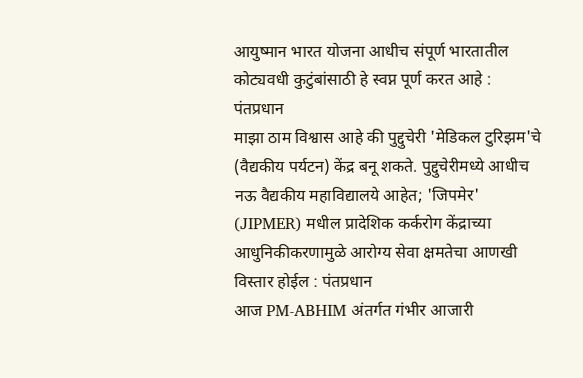आयुष्मान भारत योजना आधीच संपूर्ण भारतातील कोट्यवधी कुटुंबांसाठी हे स्वप्न पूर्ण करत आहे : पंतप्रधान
माझा ठाम विश्वास आहे की पुद्दुचेरी 'मेडिकल टुरिझम'चे (वैद्यकीय पर्यटन) केंद्र बनू शकते. पुद्दुचेरीमध्ये आधीच नऊ वैद्यकीय महाविद्यालये आहेत; 'जिपमेर' (JIPMER) मधील प्रादेशिक कर्करोग केंद्राच्या आधुनिकीकरणामुळे आरोग्य सेवा क्षमतेचा आणखी विस्तार होईल : पंतप्रधान
आज PM-ABHIM अंतर्गत गंभीर आजारी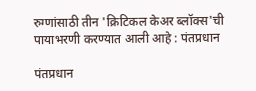रुग्णांसाठी तीन 'क्रिटिकल केअर ब्लॉक्स'ची पायाभरणी करण्यात आली आहे : पंतप्रधान

पंतप्रधान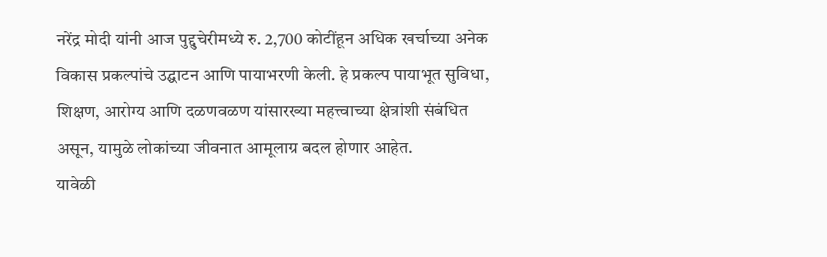नरेंद्र मोदी यांनी आज पुद्दुचेरीमध्ये रु. 2,700 कोटींहून अधिक खर्चाच्या अनेक विकास प्रकल्पांचे उद्घाटन आणि पायाभरणी केली. हे प्रकल्प पायाभूत सुविधा, शिक्षण, आरोग्य आणि दळणवळण यांसारख्या महत्त्वाच्या क्षेत्रांशी संबंधित असून, यामुळे लोकांच्या जीवनात आमूलाग्र बदल होणार आहेत.
यावेळी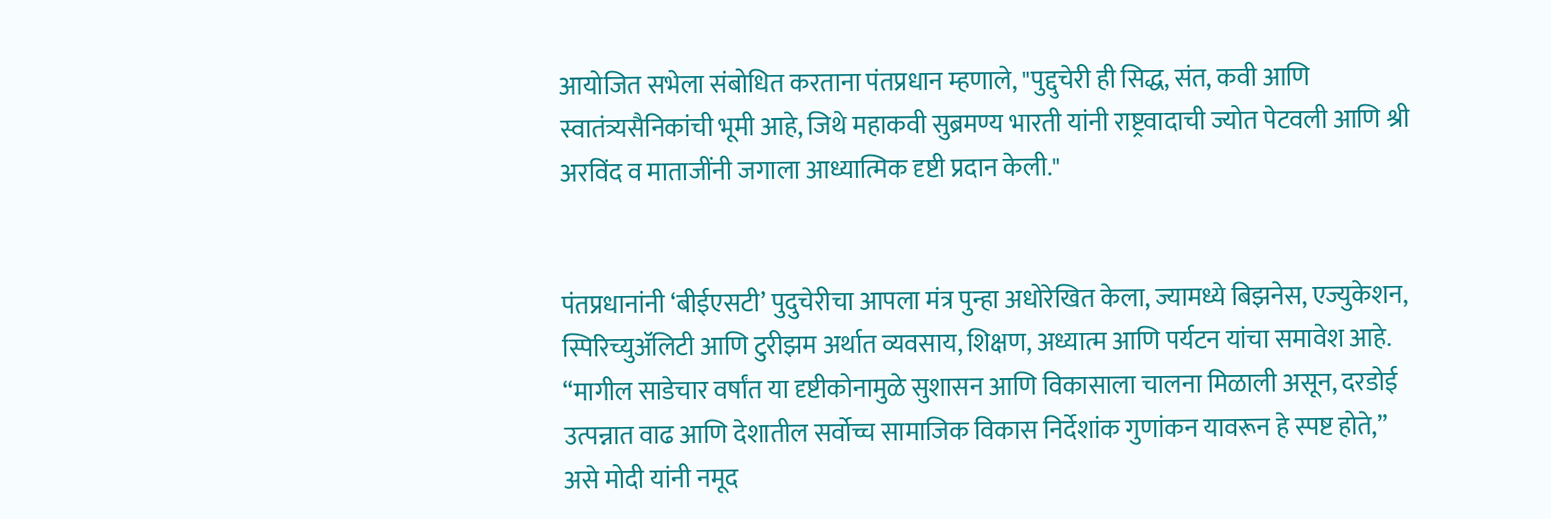आयोजित सभेला संबोधित करताना पंतप्रधान म्हणाले, "पुद्दुचेरी ही सिद्ध, संत, कवी आणि स्वातंत्र्यसैनिकांची भूमी आहे, जिथे महाकवी सुब्रमण्य भारती यांनी राष्ट्रवादाची ज्योत पेटवली आणि श्री अरविंद व माताजींनी जगाला आध्यात्मिक दृष्टी प्रदान केली."


पंतप्रधानांनी ‘बीईएसटी’ पुदुचेरीचा आपला मंत्र पुन्हा अधोरेखित केला, ज्यामध्ये बिझनेस, एज्युकेशन, स्पिरिच्युॲलिटी आणि टुरीझम अर्थात व्यवसाय, शिक्षण, अध्यात्म आणि पर्यटन यांचा समावेश आहे. “मागील साडेचार वर्षांत या दृष्टीकोनामुळे सुशासन आणि विकासाला चालना मिळाली असून, दरडोई उत्पन्नात वाढ आणि देशातील सर्वोच्च सामाजिक विकास निर्देशांक गुणांकन यावरून हे स्पष्ट होते,” असे मोदी यांनी नमूद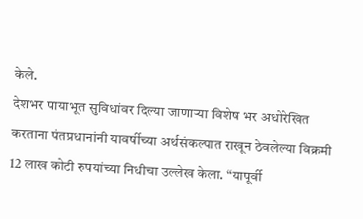केले.
देशभर पायाभूत सुविधांवर दिल्या जाणाऱ्या विशेष भर अधोरेखित करताना पंतप्रधानांनी यावर्षीच्या अर्थसंकल्पात राखून ठेवलेल्या विक्रमी 12 लाख कोटी रुपयांच्या निधीचा उल्लेख केला. “यापूर्वी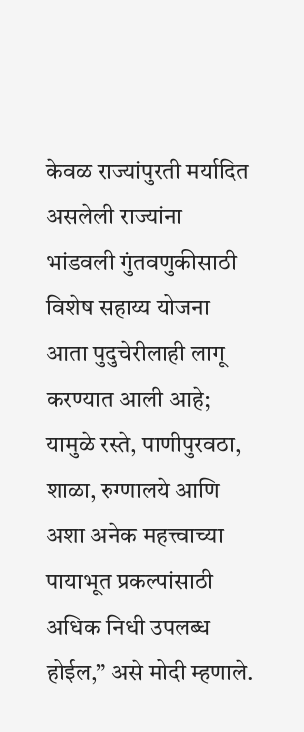केवळ राज्यांपुरती मर्यादित असलेली राज्यांना भांडवली गुंतवणुकीसाठी विशेष सहाय्य योजना आता पुदुचेरीलाही लागू करण्यात आली आहे; यामुळे रस्ते, पाणीपुरवठा, शाळा, रुग्णालये आणि अशा अनेक महत्त्वाच्या पायाभूत प्रकल्पांसाठी अधिक निधी उपलब्ध होईल,” असे मोदी म्हणाले.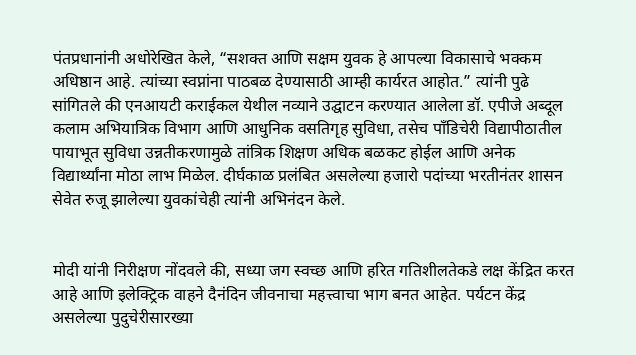पंतप्रधानांनी अधोरेखित केले, “सशक्त आणि सक्षम युवक हे आपल्या विकासाचे भक्कम अधिष्ठान आहे. त्यांच्या स्वप्नांना पाठबळ देण्यासाठी आम्ही कार्यरत आहोत.” त्यांनी पुढे सांगितले की एनआयटी कराईकल येथील नव्याने उद्घाटन करण्यात आलेला डॉ. एपीजे अब्दूल कलाम अभियात्रिक विभाग आणि आधुनिक वसतिगृह सुविधा, तसेच पाँडिचेरी विद्यापीठातील पायाभूत सुविधा उन्नतीकरणामुळे तांत्रिक शिक्षण अधिक बळकट होईल आणि अनेक विद्यार्थ्यांना मोठा लाभ मिळेल. दीर्घकाळ प्रलंबित असलेल्या हजारो पदांच्या भरतीनंतर शासन सेवेत रुजू झालेल्या युवकांचेही त्यांनी अभिनंदन केले.


मोदी यांनी निरीक्षण नोंदवले की, सध्या जग स्वच्छ आणि हरित गतिशीलतेकडे लक्ष केंद्रित करत आहे आणि इलेक्ट्रिक वाहने दैनंदिन जीवनाचा महत्त्वाचा भाग बनत आहेत. पर्यटन केंद्र असलेल्या पुदुचेरीसारख्या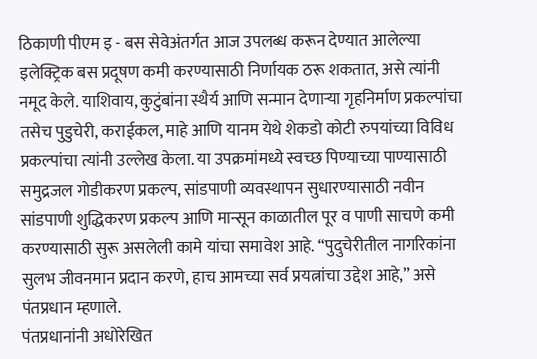ठिकाणी पीएम इ - बस सेवेअंतर्गत आज उपलब्ध करून देण्यात आलेल्या इलेक्ट्रिक बस प्रदूषण कमी करण्यासाठी निर्णायक ठरू शकतात, असे त्यांनी नमूद केले. याशिवाय, कुटुंबांना स्थैर्य आणि सन्मान देणाऱ्या गृहनिर्माण प्रकल्पांचा तसेच पुडुचेरी, कराईकल, माहे आणि यानम येथे शेकडो कोटी रुपयांच्या विविध प्रकल्पांचा त्यांनी उल्लेख केला. या उपक्रमांमध्ये स्वच्छ पिण्याच्या पाण्यासाठी समुद्रजल गोडीकरण प्रकल्प, सांडपाणी व्यवस्थापन सुधारण्यासाठी नवीन सांडपाणी शुद्धिकरण प्रकल्प आणि मान्सून काळातील पूर व पाणी साचणे कमी करण्यासाठी सुरू असलेली कामे यांचा समावेश आहे. “पुदुचेरीतील नागरिकांना सुलभ जीवनमान प्रदान करणे, हाच आमच्या सर्व प्रयत्नांचा उद्देश आहे,” असे पंतप्रधान म्हणाले.
पंतप्रधानांनी अधोरेखित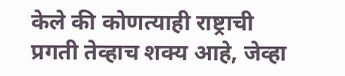केले की कोणत्याही राष्ट्राची प्रगती तेव्हाच शक्य आहे, जेव्हा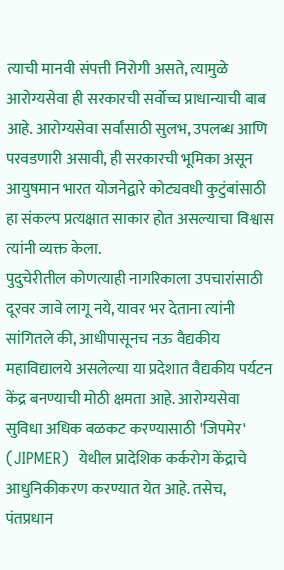त्याची मानवी संपत्ती निरोगी असते, त्यामुळे आरोग्यसेवा ही सरकारची सर्वोच्च प्राधान्याची बाब आहे. आरोग्यसेवा सर्वांसाठी सुलभ, उपलब्ध आणि परवडणारी असावी, ही सरकारची भूमिका असून आयुषमान भारत योजनेद्वारे कोट्यवधी कुटुंबांसाठी हा संकल्प प्रत्यक्षात साकार होत असल्याचा विश्वास त्यांनी व्यक्त केला.
पुदुचेरीतील कोणत्याही नागरिकाला उपचारांसाठी दूरवर जावे लागू नये, यावर भर देताना त्यांनी सांगितले की, आधीपासूनच नऊ वैद्यकीय महाविद्यालये असलेल्या या प्रदेशात वैद्यकीय पर्यटन केंद्र बनण्याची मोठी क्षमता आहे. आरोग्यसेवा सुविधा अधिक बळकट करण्यासाठी 'जिपमेर' (JIPMER)  येथील प्रादेशिक कर्करोग केंद्राचे आधुनिकीकरण करण्यात येत आहे. तसेच, पंतप्रधान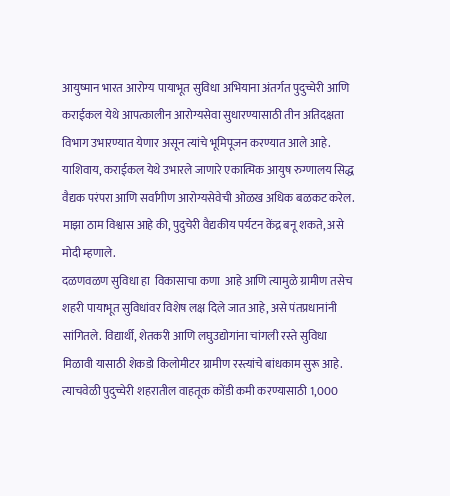आयुष्मान भारत आरोग्य पायाभूत सुविधा अभियाना अंतर्गत पुदुच्चेरी आणि कराईकल येथे आपत्कालीन आरोग्यसेवा सुधारण्यासाठी तीन अतिदक्षता विभाग उभारण्यात येणार असून त्यांचे भूमिपूजन करण्यात आले आहे. याशिवाय, कराईकल येथे उभारले जाणारे एकात्मिक आयुष रुग्णालय सिद्ध वैद्यक परंपरा आणि सर्वांगीण आरोग्यसेवेची ओळख अधिक बळकट करेल. माझा ठाम विश्वास आहे की, पुदुचेरी वैद्यकीय पर्यटन केंद्र बनू शकते, असे मोदी म्हणाले.
दळणवळण सुविधा हा  विकासाचा कणा  आहे आणि त्यामुळे ग्रामीण तसेच शहरी पायाभूत सुविधांवर विशेष लक्ष दिले जात आहे, असे पंतप्रधानांनी सांगितले. विद्यार्थी, शेतकरी आणि लघुउद्योगांना चांगली रस्ते सुविधा  मिळावी यासाठी शेकडो किलोमीटर ग्रामीण रस्त्यांचे बांधकाम सुरू आहे. त्याचवेळी पुदुच्चेरी शहरातील वाहतूक कोंडी कमी करण्यासाठी 1,000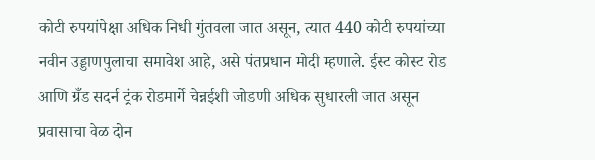कोटी रुपयांपेक्षा अधिक निधी गुंतवला जात असून, त्यात 440 कोटी रुपयांच्या नवीन उड्डाणपुलाचा समावेश आहे, असे पंतप्रधान मोदी म्हणाले. ईस्ट कोस्ट रोड आणि ग्रँड सदर्न ट्रंक रोडमार्गे चेन्नईशी जोडणी अधिक सुधारली जात असून प्रवासाचा वेळ दोन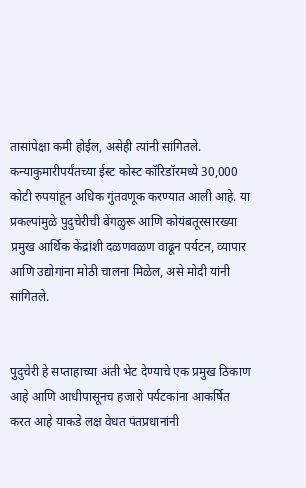तासांपेक्षा कमी होईल, असेही त्यांनी सांगितले. कन्याकुमारीपर्यंतच्या ईस्ट कोस्ट कॉरिडॉरमध्ये 30,000 कोटी रुपयांहून अधिक गुंतवणूक करण्यात आली आहे. या प्रकल्पांमुळे पुदुचेरीची बेंगळुरू आणि कोयंबतूरसारख्या प्रमुख आर्थिक केंद्रांशी दळणवळण वाढून पर्यटन, व्यापार आणि उद्योगांना मोठी चालना मिळेल, असे मोदी यांनी सांगितले.


पुदुचेरी हे सप्ताहाच्या अंती भेट देण्याचे एक प्रमुख ठिकाण आहे आणि आधीपासूनच हजारो पर्यटकांना आकर्षित करत आहे याकडे लक्ष वेधत पंतप्रधानांनी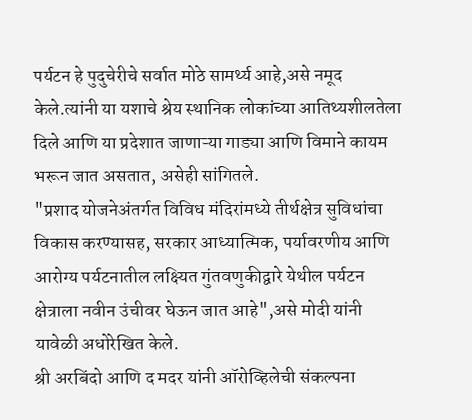पर्यटन हे पुदुचेरीचे सर्वात मोठे सामर्थ्य आहे,असे नमूद केले.त्यांनी या यशाचे श्रेय स्थानिक लोकांच्या आतिथ्यशीलतेला दिले आणि या प्रदेशात जाणाऱ्या गाड्या आणि विमाने कायम  भरून जात असतात, असेही सांगितले.
"प्रशाद योजनेअंतर्गत विविध मंदिरांमध्ये तीर्थक्षेत्र सुविधांचा विकास करण्यासह, सरकार आध्यात्मिक, पर्यावरणीय आणि आरोग्य पर्यटनातील लक्ष्यित गुंतवणुकीद्वारे येथील पर्यटन क्षेत्राला नवीन उंचीवर घेऊन जात आहे",असे मोदी यांनी यावेळी अधोरेखित केले.
श्री अरबिंदो आणि द मदर यांनी ऑरोव्हिलेची संकल्पना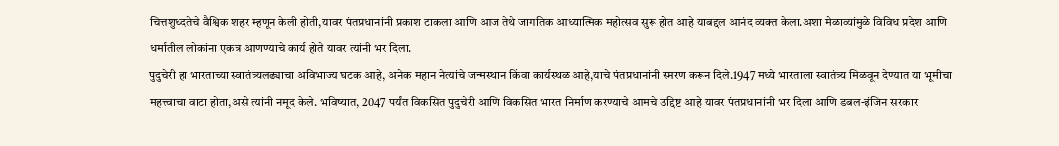चित्तशुध्दतेचे वैश्विक शहर म्हणून केली होती,यावर पंतप्रधानांनी प्रकाश टाकला आणि आज तेथे जागतिक आध्यात्मिक महोत्सव सुरू होत आहे याबद्दल आनंद व्यक्त केला.अशा मेळाव्यांमुळे विविध प्रदेश आणि धर्मातील लोकांना एकत्र आणण्याचे कार्य होते यावर त्यांनी भर दिला.
पुदुचेरी हा भारताच्या स्वातंत्र्यलढ्याचा अविभाज्य घटक आहे, अनेक महान नेत्यांचे जन्मस्थान किंवा कार्यस्थळ आहे,याचे पंतप्रधानांनी स्मरण करून दिले.1947 मध्ये भारताला स्वातंत्र्य मिळवून देण्यात या भूमीचा महत्त्वाचा वाटा होता,असे त्यांनी नमूद केले. भविष्यात, 2047 पर्यंत विकसित पुदुचेरी आणि विकसित भारत निर्माण करण्याचे आमचे उद्दिष्ट आहे यावर पंतप्रधानांनी भर दिला आणि डबल-इंजिन सरकार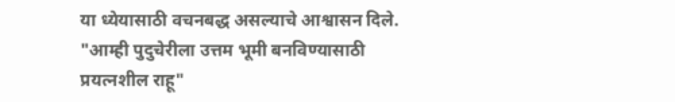या ध्येयासाठी वचनबद्ध असल्याचे आश्वासन दिले.
"आम्ही पुदुचेरीला उत्तम भूमी बनविण्यासाठी प्रयत्नशील राहू"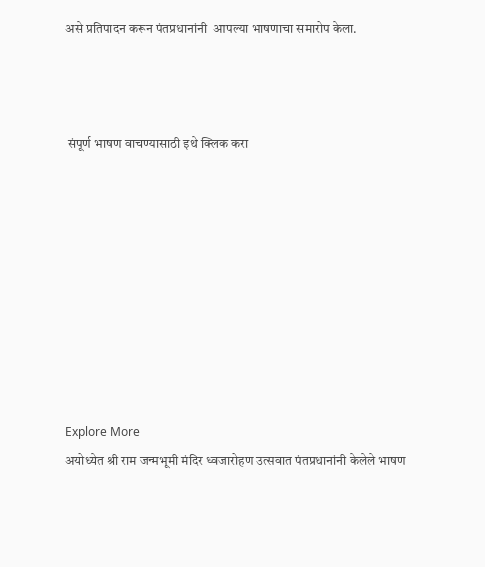असे प्रतिपादन करून पंतप्रधानांनी  आपल्या भाषणाचा समारोप केला.



 संपूर्ण भाषण वाचण्यासाठी इथे क्लिक करा









Explore More
अयोध्येत श्री राम जन्मभूमी मंदिर ध्वजारोहण उत्सवात पंतप्रधानांनी केलेले भाषण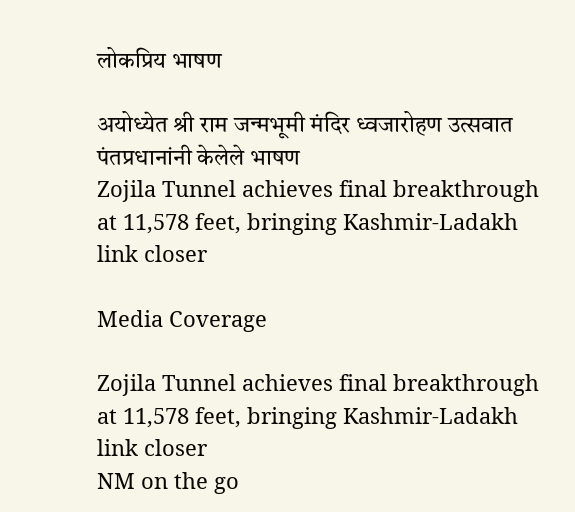लोकप्रिय भाषण

अयोध्येत श्री राम जन्मभूमी मंदिर ध्वजारोहण उत्सवात पंतप्रधानांनी केलेले भाषण
Zojila Tunnel achieves final breakthrough at 11,578 feet, bringing Kashmir-Ladakh link closer

Media Coverage

Zojila Tunnel achieves final breakthrough at 11,578 feet, bringing Kashmir-Ladakh link closer
NM on the go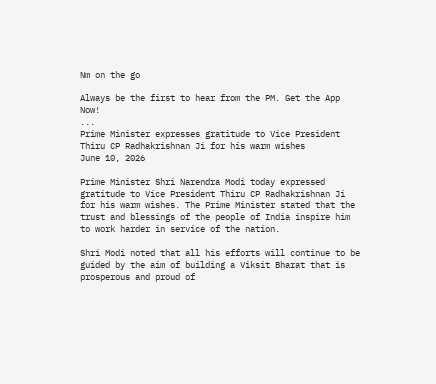Nm on the go

Always be the first to hear from the PM. Get the App Now!
...
Prime Minister expresses gratitude to Vice President Thiru CP Radhakrishnan Ji for his warm wishes
June 10, 2026

Prime Minister Shri Narendra Modi today expressed gratitude to Vice President Thiru CP Radhakrishnan Ji for his warm wishes. The Prime Minister stated that the trust and blessings of the people of India inspire him to work harder in service of the nation.

Shri Modi noted that all his efforts will continue to be guided by the aim of building a Viksit Bharat that is prosperous and proud of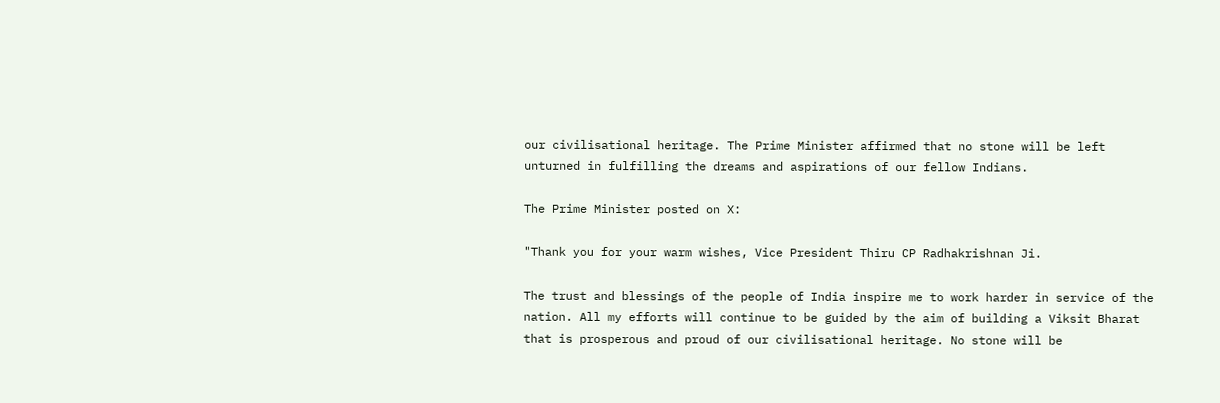our civilisational heritage. The Prime Minister affirmed that no stone will be left unturned in fulfilling the dreams and aspirations of our fellow Indians.

The Prime Minister posted on X:

"Thank you for your warm wishes, Vice President Thiru CP Radhakrishnan Ji.

The trust and blessings of the people of India inspire me to work harder in service of the nation. All my efforts will continue to be guided by the aim of building a Viksit Bharat that is prosperous and proud of our civilisational heritage. No stone will be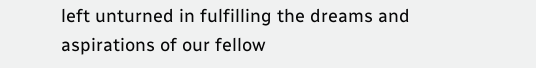left unturned in fulfilling the dreams and aspirations of our fellow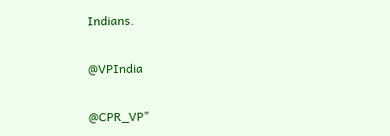Indians.

@VPIndia

@CPR_VP"